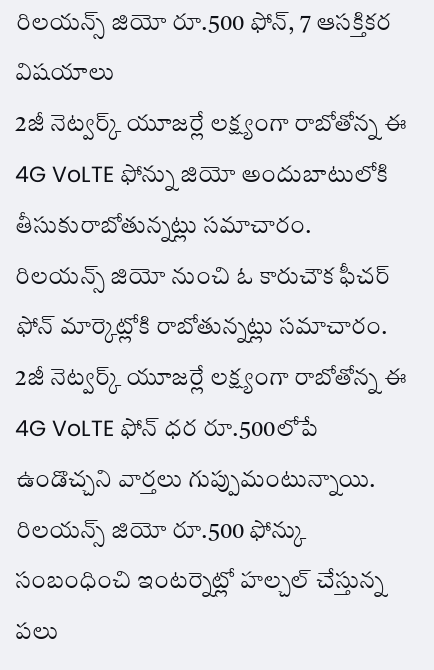రిలయన్స్ జియో రూ.500 ఫోన్, 7 ఆసక్తికర విషయాలు
2జీ నెట్వర్క్ యూజర్లే లక్ష్యంగా రాబోతోన్న ఈ 4G VoLTE ఫోన్ను జియో అందుబాటులోకి తీసుకురాబోతున్నట్లు సమాచారం.
రిలయన్స్ జియో నుంచి ఓ కారుచౌక ఫీచర్ ఫోన్ మార్కెట్లోకి రాబోతున్నట్లు సమాచారం. 2జీ నెట్వర్క్ యూజర్లే లక్ష్యంగా రాబోతోన్న ఈ 4G VoLTE ఫోన్ ధర రూ.500లోపే ఉండొచ్చని వార్తలు గుప్పుమంటున్నాయి. రిలయన్స్ జియో రూ.500 ఫోన్కు సంబంధించి ఇంటర్నెట్లో హల్చల్ చేస్తున్న పలు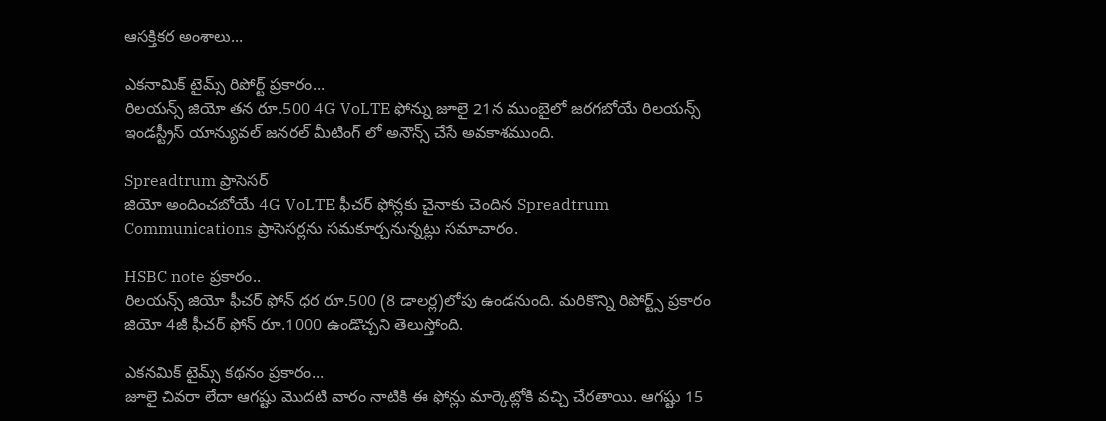ఆసక్తికర అంశాలు...

ఎకనామిక్ టైమ్స్ రిపోర్ట్ ప్రకారం...
రిలయన్స్ జియో తన రూ.500 4G VoLTE ఫోన్ను జూలై 21న ముంబైలో జరగబోయే రిలయన్స్ ఇండస్ట్రీస్ యాన్యువల్ జనరల్ మీటింగ్ లో అనౌన్స్ చేసే అవకాశముంది.

Spreadtrum ప్రాసెసర్
జియో అందించబోయే 4G VoLTE ఫీచర్ ఫోన్లకు చైనాకు చెందిన Spreadtrum Communications ప్రాసెసర్లను సమకూర్చనున్నట్లు సమాచారం.

HSBC note ప్రకారం..
రిలయన్స్ జియో ఫీచర్ ఫోన్ ధర రూ.500 (8 డాలర్ల)లోపు ఉండనుంది. మరికొన్ని రిపోర్ట్స్ ప్రకారం జియో 4జీ ఫీచర్ ఫోన్ రూ.1000 ఉండొచ్చని తెలుస్తోంది.

ఎకనమిక్ టైమ్స్ కథనం ప్రకారం...
జూలై చివరా లేదా ఆగష్టు మొదటి వారం నాటికి ఈ ఫోన్లు మార్కెట్లోకి వచ్చి చేరతాయి. ఆగష్టు 15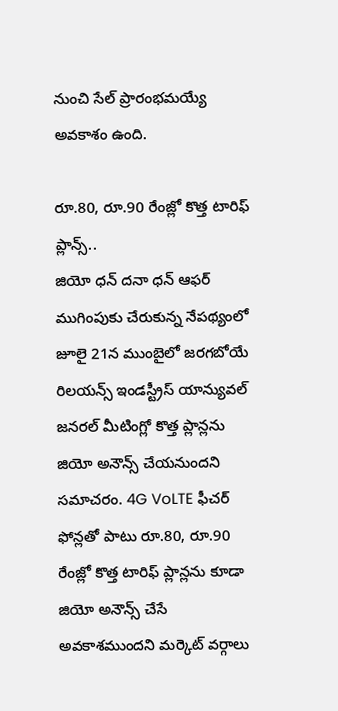నుంచి సేల్ ప్రారంభమయ్యే అవకాశం ఉంది.

రూ.80, రూ.90 రేంజ్లో కొత్త టారిఫ్ ప్లాన్స్..
జియో ధన్ దనా ధన్ ఆఫర్ ముగింపుకు చేరుకున్న నేపథ్యంలో జూలై 21న ముంబైలో జరగబోయే రిలయన్స్ ఇండస్ట్రీస్ యాన్యువల్ జనరల్ మీటింగ్లో కొత్త ప్లాన్లను జియో అనౌన్స్ చేయనుందని సమాచరం. 4G VoLTE ఫీచర్ ఫోన్లతో పాటు రూ.80, రూ.90 రేంజ్లో కొత్త టారిఫ్ ప్లాన్లను కూడా జియో అనౌన్స్ చేసే అవకాశముందని మర్కెట్ వర్గాలు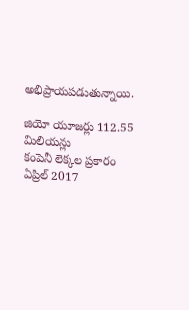అభిప్రాయపడుతున్నాయి.

జియో యూజర్లు 112.55 మిలియన్లు
కంపెనీ లెక్కల ప్రకారం ఏప్రిల్ 2017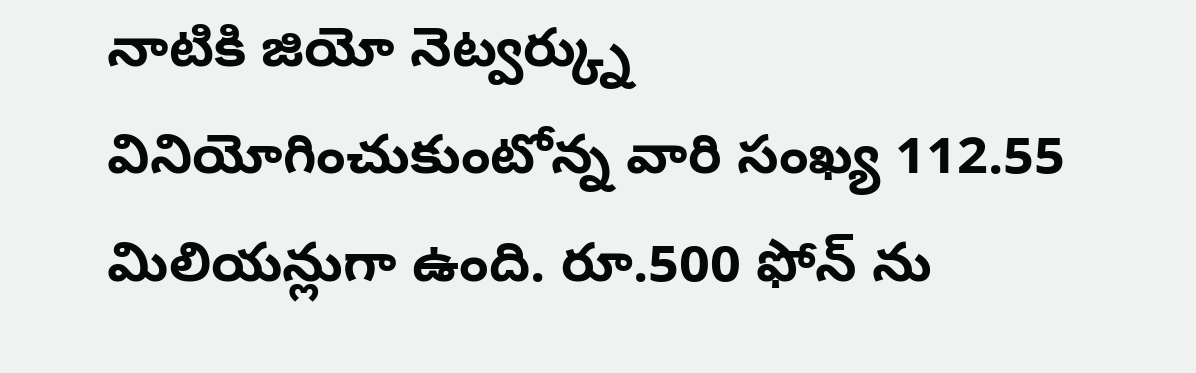నాటికి జియో నెట్వర్క్ను వినియోగించుకుంటోన్న వారి సంఖ్య 112.55 మిలియన్లుగా ఉంది. రూ.500 ఫోన్ ను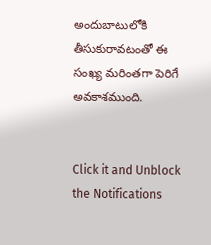అందుబాటులోకి తీసుకురావటంతో ఈ సంఖ్య మరింతగా పెరిగే అవకాశముంది.


Click it and Unblock the Notifications